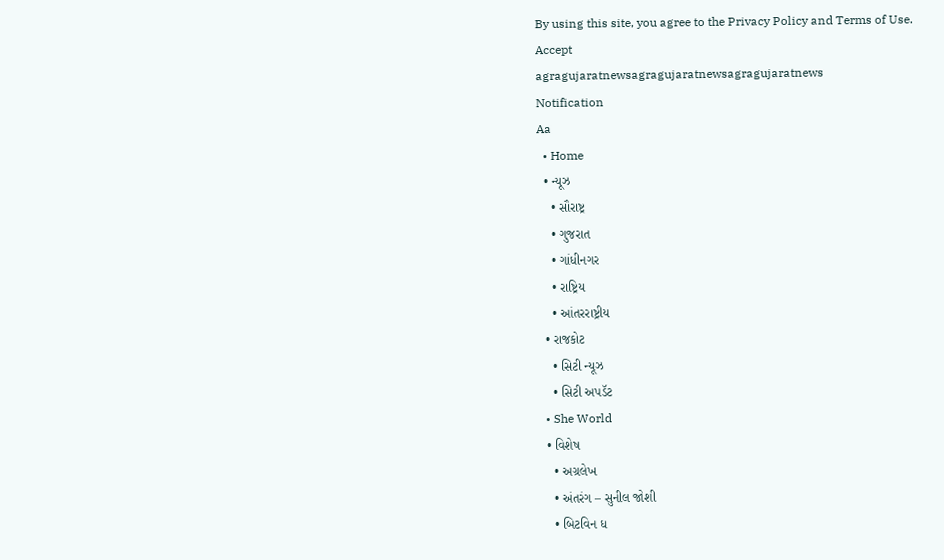By using this site, you agree to the Privacy Policy and Terms of Use.
Accept
agragujaratnewsagragujaratnewsagragujaratnews
Notification
Aa
  • Home
  • ન્યૂઝ
    • સૌરાષ્ટ્ર
    • ગુજરાત
    • ગાંધીનગર
    • રાષ્ટ્રિય
    • આંતરરાષ્ટ્રીય
  • રાજકોટ
    • સિટી ન્યૂઝ
    • સિટી અપડૅટ
  • She World
  • વિશેષ
    • અગ્રલેખ
    • અંતરંગ – સુનીલ જોશી
    • બિટવિન ધ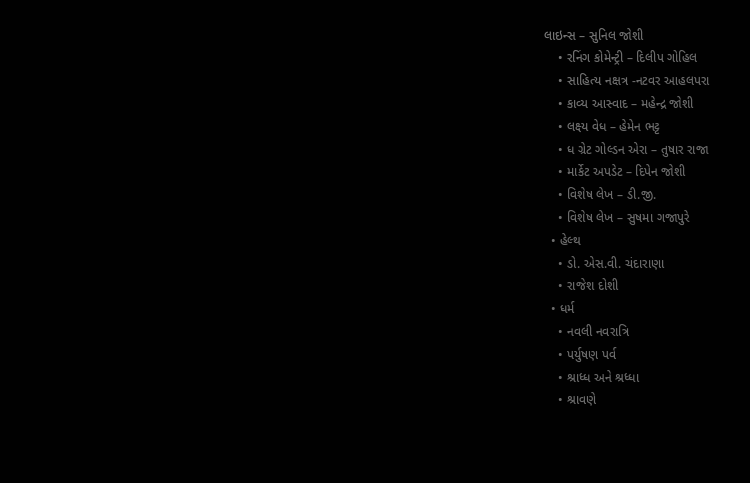લાઇન્સ – સુનિલ જોશી
    • રનિંગ કોમેન્ટ્રી – દિલીપ ગોહિલ
    • સાહિત્ય નક્ષત્ર -નટવર આહલપરા
    • કાવ્ય આસ્વાદ – મહેન્દ્ર જોશી
    • લક્ષ્ય વેધ – હેમેન ભટ્ટ
    • ધ ગ્રેટ ગોલ્ડન એરા – તુષાર રાજા
    • માર્કેટ અપડેટ – દિપેન જોશી
    • વિશેષ લેખ – ડી.જી.
    • વિશેષ લેખ – સુષમા ગજાપુરે
  • હેલ્થ
    • ડો. એસ.વી. ચંદારાણા
    • રાજેશ દોશી
  • ધર્મ
    • નવલી નવરાત્રિ
    • પર્યુષણ પર્વ
    • શ્રાધ્ધ અને શ્રધ્ધા
    • શ્રાવણે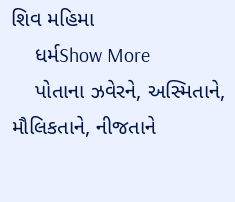શિવ મહિમા
    ધર્મShow More
    પોતાના ઝવેરને, અસ્મિતાને, મૌલિકતાને, નીજતાને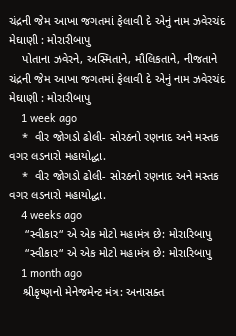ચંદ્રની જેમ આખા જગતમાં ફેલાવી દે એનું નામ ઝવેરચંદ મેઘાણી : મોરારીબાપુ
    પોતાના ઝવેરને, અસ્મિતાને, મૌલિકતાને, નીજતાને ચંદ્રની જેમ આખા જગતમાં ફેલાવી દે એનું નામ ઝવેરચંદ મેઘાણી : મોરારીબાપુ
    1 week ago
    *  વીર જોગડો ઢોલી- સોરઠનો રણનાદ અને મસ્તક વગર લડનારો મહાયોદ્ધા.
    *  વીર જોગડો ઢોલી- સોરઠનો રણનાદ અને મસ્તક વગર લડનારો મહાયોદ્ધા.
    4 weeks ago
     “સ્વીકાર“ એ એક મોટો મહામંત્ર છે: મોરારિબાપુ
     “સ્વીકાર“ એ એક મોટો મહામંત્ર છે: મોરારિબાપુ
    1 month ago
    શ્રીકૃષ્ણનો મેનેજમેન્ટ મંત્ર: અનાસક્ત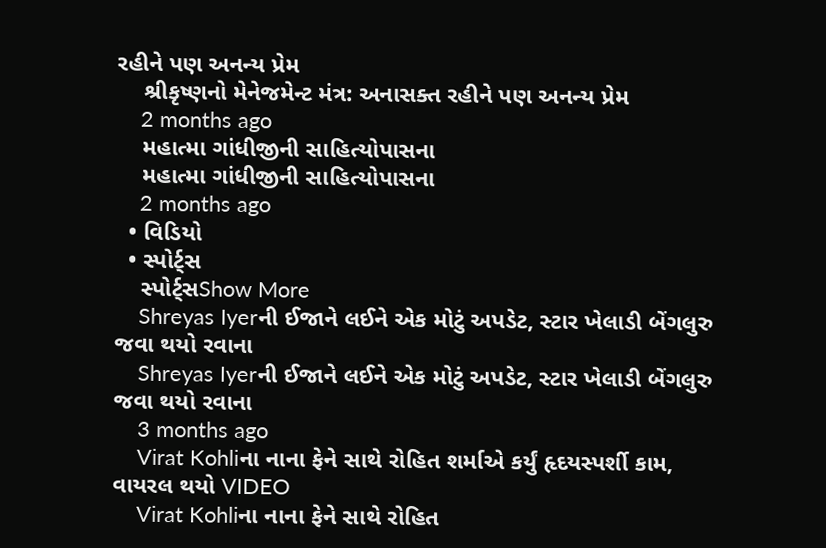રહીને પણ અનન્ય પ્રેમ
    શ્રીકૃષ્ણનો મેનેજમેન્ટ મંત્ર: અનાસક્ત રહીને પણ અનન્ય પ્રેમ
    2 months ago
    મહાત્મા ગાંધીજીની સાહિત્યોપાસના
    મહાત્મા ગાંધીજીની સાહિત્યોપાસના
    2 months ago
  • વિડિયો
  • સ્પોર્ટ્સ
    સ્પોર્ટ્સShow More
    Shreyas Iyerની ઈજાને લઈને એક મોટું અપડેટ, સ્ટાર ખેલાડી બેંગલુરુ જવા થયો રવાના
    Shreyas Iyerની ઈજાને લઈને એક મોટું અપડેટ, સ્ટાર ખેલાડી બેંગલુરુ જવા થયો રવાના
    3 months ago
    Virat Kohliના નાના ફેને સાથે રોહિત શર્માએ કર્યું હૃદયસ્પર્શી કામ, વાયરલ થયો VIDEO
    Virat Kohliના નાના ફેને સાથે રોહિત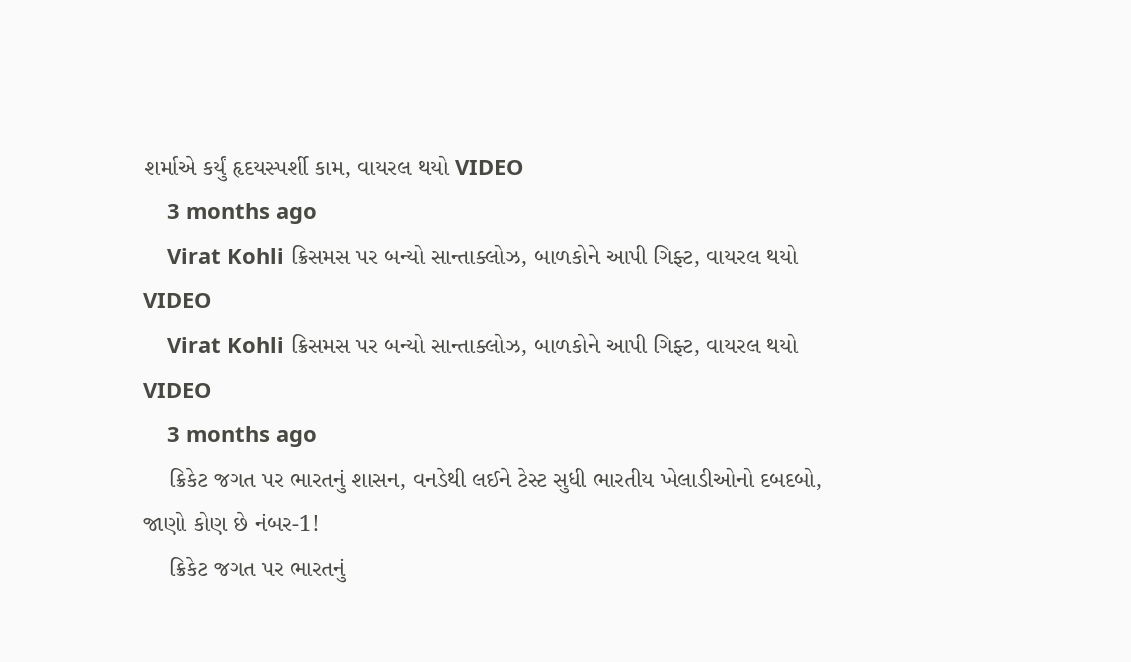શર્માએ કર્યું હૃદયસ્પર્શી કામ, વાયરલ થયો VIDEO
    3 months ago
    Virat Kohli ક્રિસમસ પર બન્યો સાન્તાક્લોઝ, બાળકોને આપી ગિફ્ટ, વાયરલ થયો VIDEO
    Virat Kohli ક્રિસમસ પર બન્યો સાન્તાક્લોઝ, બાળકોને આપી ગિફ્ટ, વાયરલ થયો VIDEO
    3 months ago
    ક્રિકેટ જગત પર ભારતનું શાસન, વનડેથી લઈને ટેસ્ટ સુધી ભારતીય ખેલાડીઓનો દબદબો, જાણો કોણ છે નંબર-1!
    ક્રિકેટ જગત પર ભારતનું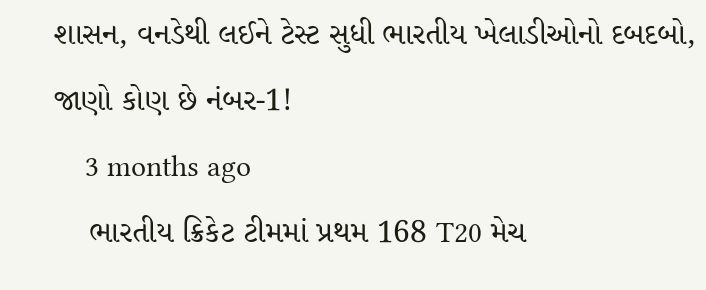શાસન, વનડેથી લઈને ટેસ્ટ સુધી ભારતીય ખેલાડીઓનો દબદબો, જાણો કોણ છે નંબર-1!
    3 months ago
    ભારતીય ક્રિકેટ ટીમમાં પ્રથમ 168 T20 મેચ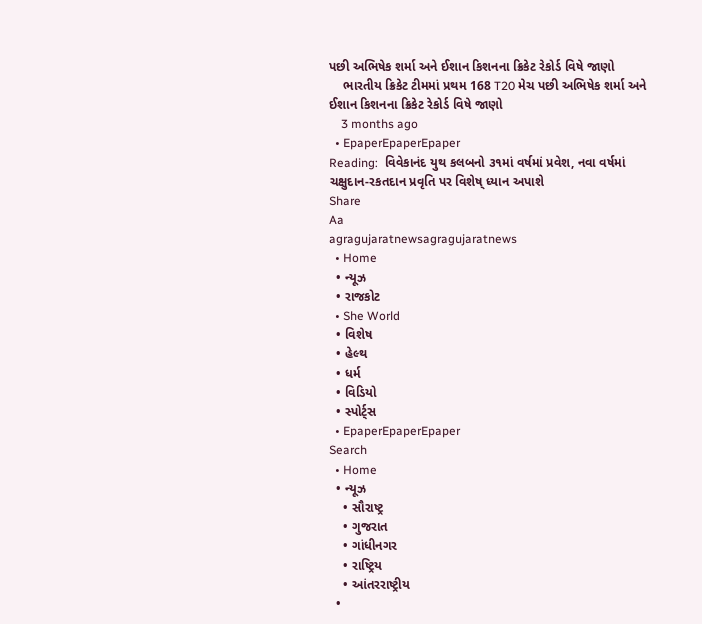પછી અભિષેક શર્મા અને ઈશાન કિશનના ક્રિકેટ રેકોર્ડ વિષે જાણો
    ભારતીય ક્રિકેટ ટીમમાં પ્રથમ 168 T20 મેચ પછી અભિષેક શર્મા અને ઈશાન કિશનના ક્રિકેટ રેકોર્ડ વિષે જાણો
    3 months ago
  • EpaperEpaperEpaper
Reading:  વિવેકાનંદ યુથ કલબનો ૩૧માં વર્ષમાં પ્રવેશ, નવા વર્ષમાં ચક્ષુદાન-રકતદાન પ્રવૃતિ પર વિશેષ્ ધ્યાન અપાશે
Share
Aa
agragujaratnewsagragujaratnews
  • Home
  • ન્યૂઝ
  • રાજકોટ
  • She World
  • વિશેષ
  • હેલ્થ
  • ધર્મ
  • વિડિયો
  • સ્પોર્ટ્સ
  • EpaperEpaperEpaper
Search
  • Home
  • ન્યૂઝ
    • સૌરાષ્ટ્ર
    • ગુજરાત
    • ગાંધીનગર
    • રાષ્ટ્રિય
    • આંતરરાષ્ટ્રીય
  •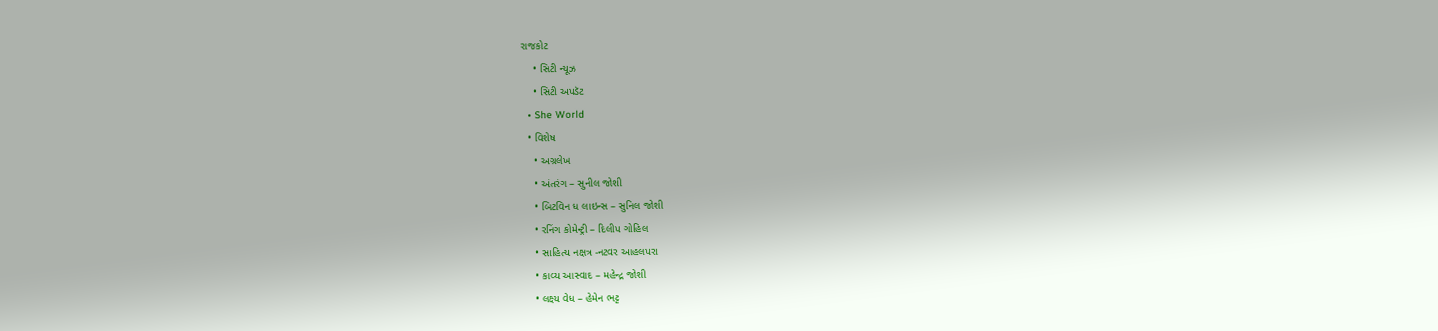રાજકોટ
    • સિટી ન્યૂઝ
    • સિટી અપડૅટ
  • She World
  • વિશેષ
    • અગ્રલેખ
    • અંતરંગ – સુનીલ જોશી
    • બિટવિન ધ લાઇન્સ – સુનિલ જોશી
    • રનિંગ કોમેન્ટ્રી – દિલીપ ગોહિલ
    • સાહિત્ય નક્ષત્ર -નટવર આહલપરા
    • કાવ્ય આસ્વાદ – મહેન્દ્ર જોશી
    • લક્ષ્ય વેધ – હેમેન ભટ્ટ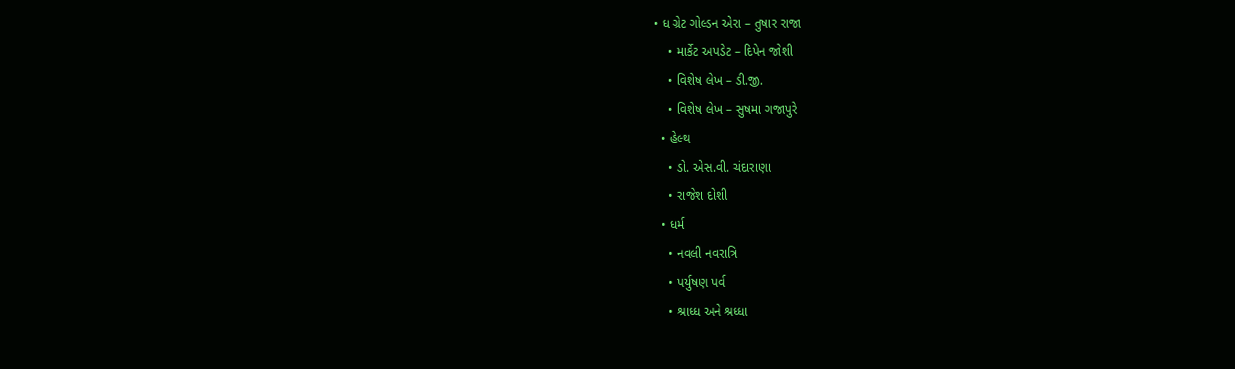• ધ ગ્રેટ ગોલ્ડન એરા – તુષાર રાજા
    • માર્કેટ અપડેટ – દિપેન જોશી
    • વિશેષ લેખ – ડી.જી.
    • વિશેષ લેખ – સુષમા ગજાપુરે
  • હેલ્થ
    • ડો. એસ.વી. ચંદારાણા
    • રાજેશ દોશી
  • ધર્મ
    • નવલી નવરાત્રિ
    • પર્યુષણ પર્વ
    • શ્રાધ્ધ અને શ્રધ્ધા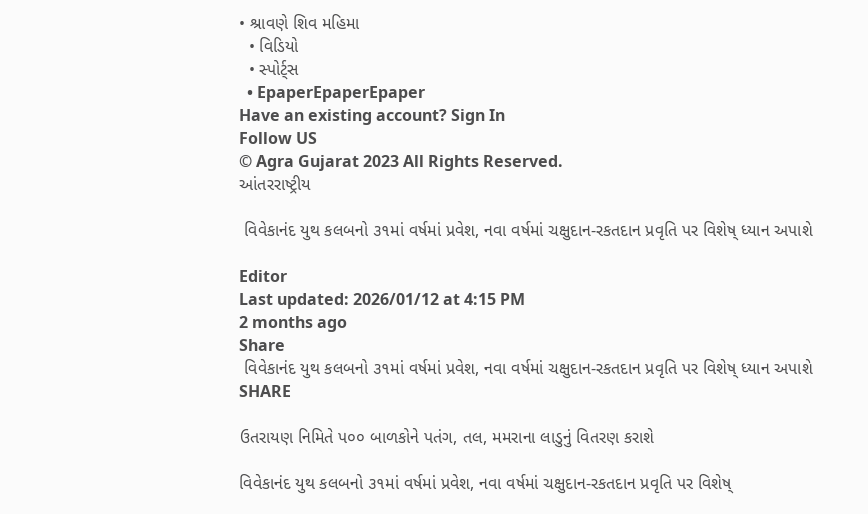• શ્રાવણે શિવ મહિમા
  • વિડિયો
  • સ્પોર્ટ્સ
  • EpaperEpaperEpaper
Have an existing account? Sign In
Follow US
© Agra Gujarat 2023 All Rights Reserved.
આંતરરાષ્ટ્રીય

 વિવેકાનંદ યુથ કલબનો ૩૧માં વર્ષમાં પ્રવેશ, નવા વર્ષમાં ચક્ષુદાન-રકતદાન પ્રવૃતિ પર વિશેષ્ ધ્યાન અપાશે

Editor
Last updated: 2026/01/12 at 4:15 PM
2 months ago
Share
 વિવેકાનંદ યુથ કલબનો ૩૧માં વર્ષમાં પ્રવેશ, નવા વર્ષમાં ચક્ષુદાન-રકતદાન પ્રવૃતિ પર વિશેષ્ ધ્યાન અપાશે
SHARE

ઉતરાયણ નિમિતે પ૦૦ બાળકોને પતંગ, તલ, મમરાના લાડુનું વિતરણ કરાશે

વિવેકાનંદ યુથ કલબનો ૩૧માં વર્ષમાં પ્રવેશ, નવા વર્ષમાં ચક્ષુદાન-રકતદાન પ્રવૃતિ પર વિશેષ્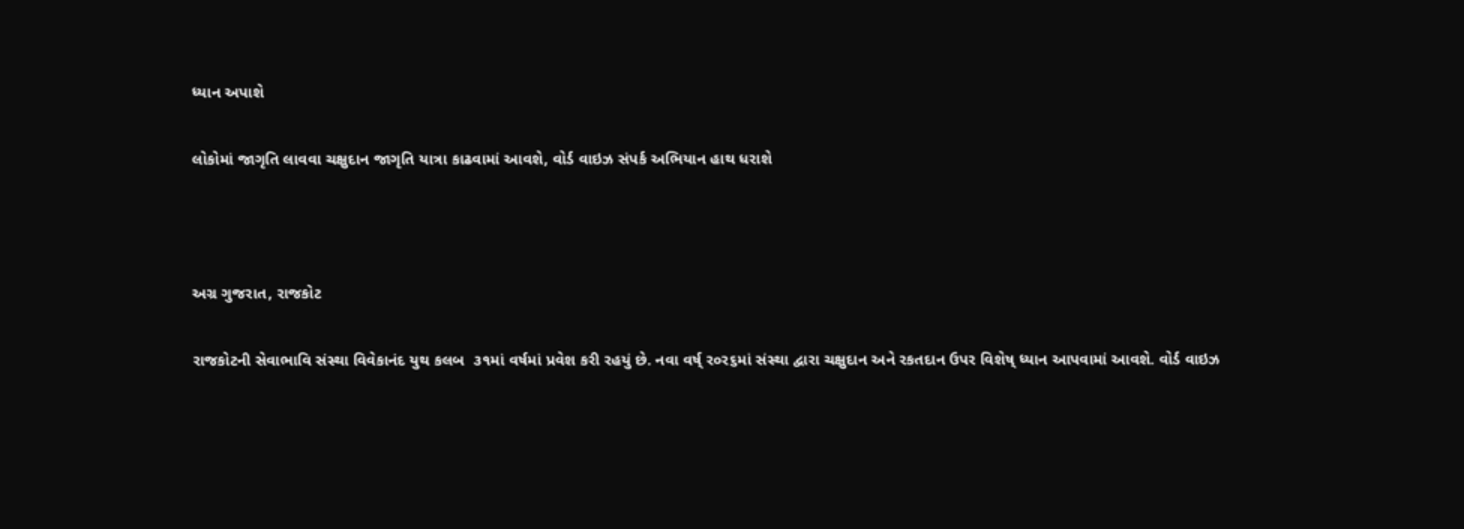ધ્યાન અપાશે

લોકોમાં જાગૃતિ લાવવા ચક્ષુદાન જાગૃતિ યાત્રા કાઢવામાં આવશે, વોર્ડ વાઇઝ સંપર્ક અભિયાન હાથ ધરાશે



અગ્ર ગુજરાત, રાજકોટ

રાજકોટની સેવાભાવિ સંસ્થા વિવેકાનંદ યુથ કલબ  ૩૧માં વર્ષમાં પ્રવેશ કરી રહયું છે. નવા વર્ષ્ ર૦ર૬માં સંસ્થા દ્વારા ચક્ષુદાન અને રકતદાન ઉપર વિશેષ્ ધ્યાન આપવામાં આવશે. વોર્ડ વાઇઝ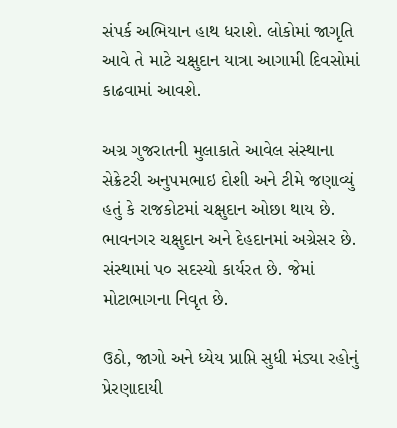સંપર્ક અભિયાન હાથ ધરાશે. લોકોમાં જાગૃતિ આવે તે માટે ચક્ષુદાન યાત્રા આગામી દિવસોમાં કાઢવામાં આવશે.

અગ્ર ગુજરાતની મુલાકાતે આવેલ સંસ્થાના સેક્રેટરી અનુપમભાઇ દોશી અને ટીમે જણાવ્યું હતું કે રાજકોટમાં ચક્ષુદાન ઓછા થાય છે. ભાવનગર ચક્ષુદાન અને દેહદાનમાં અગ્રેસર છે. સંસ્થામાં પ૦ સદસ્યો કાર્યરત છે. જેમાં મોટાભાગના નિવૃત છે.

ઉઠો, જાગો અને ધ્યેય પ્રાપ્તિ સુધી મંડ્યા રહોનું પ્રેરણાદાયી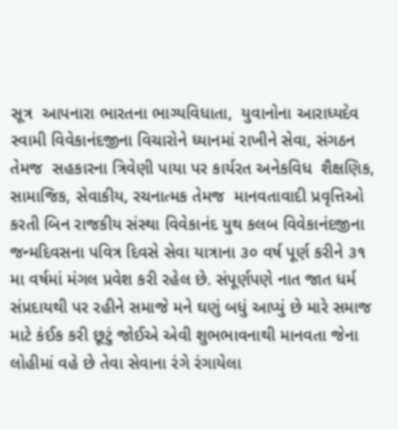સૂત્ર  આપનારા ભારતના ભાગ્યવિધાતા,  યુવાનોના આરાધ્યદેવ સ્વામી વિવેકાનંદજીના વિચારોને ધ્યાનમાં રાખીને સેવા, સંગઠન તેમજ  સહકારના ત્રિવેણી પાયા પર કાર્યરત અનેકવિધ  શૈક્ષણિક, સામાજિક, સેવાકીય, રચનાત્મક તેમજ  માનવતાવાદી પ્રવૃત્તિઓ કરતી બિન રાજકીય સંસ્થા વિવેકાનંદ યુથ કલબ વિવેકાનંદજીના  જન્મદિવસના પવિત્ર દિવસે સેવા યાત્રાના ૩૦ વર્ષ પૂર્ણ કરીને ૩૧ મા વર્ષમાં મંગલ પ્રવેશ કરી રહેલ છે. સંપૂર્ણપણે નાત જાત ધર્મ સંપ્રદાયથી પર રહીને સમાજે મને ઘણું બધું આપ્યું છે મારે સમાજ માટે કંઈક કરી છૂટું જોઈએ એવી શુભભાવનાથી માનવતા જેના લોહીમાં વહે છે તેવા સેવાના રંગે રંગાયેલા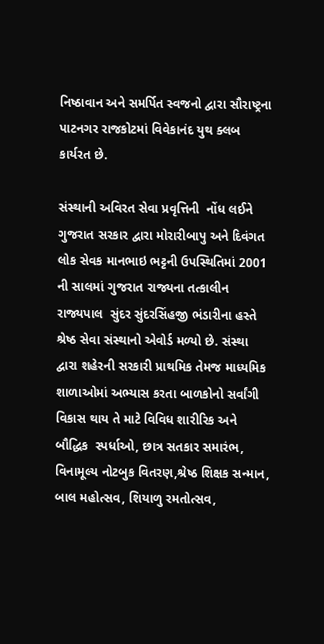નિષ્ઠાવાન અને સમર્પિત સ્વજનો દ્વારા સૌરાષ્ટ્રના પાટનગર રાજકોટમાં વિવેકાનંદ યુથ ક્લબ કાર્યરત છે.

સંસ્થાની અવિરત સેવા પ્રવૃત્તિની  નોંધ લઈને ગુજરાત સરકાર દ્વારા મોરારીબાપુ અને દિવંગત  લોક સેવક માનભાઇ ભટ્ટની ઉપસ્થિતિમાં 2001 ની સાલમાં ગુજરાત રાજ્યના તત્કાલીન રાજ્યપાલ  સુંદર સુંદરસિંહજી ભંડારીના હસ્તે શ્રેષ્ઠ સેવા સંસ્થાનો એવોર્ડ મળ્યો છે. સંસ્થા દ્વારા શહેરની સરકારી પ્રાથમિક તેમજ માધ્યમિક શાળાઓમાં અભ્યાસ કરતા બાળકોનો સર્વાંગી વિકાસ થાય તે માટે વિવિધ શારીરિક અને બૌદ્ધિક  સ્પર્ધાઓ, છાત્ર સતકાર સમારંભ, વિનામૂલ્ય નોટબુક વિતરણ,શ્રેષ્ઠ શિક્ષક સન્માન, બાલ મહોત્સવ, શિયાળુ રમતોત્સવ,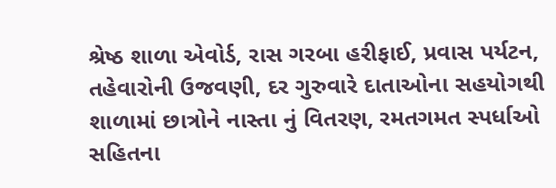શ્રેષ્ઠ શાળા એવોર્ડ, રાસ ગરબા હરીફાઈ, પ્રવાસ પર્યટન, તહેવારોની ઉજવણી, દર ગુરુવારે દાતાઓના સહયોગથી શાળામાં છાત્રોને નાસ્તા નું વિતરણ, રમતગમત સ્પર્ધાઓ સહિતના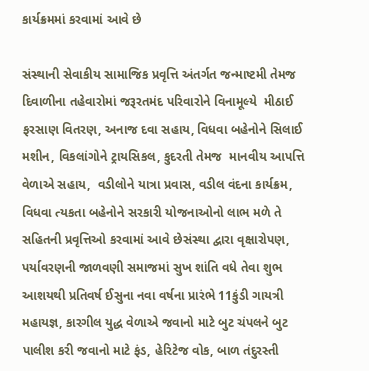કાર્યક્રમમાં કરવામાં આવે છે

સંસ્થાની સેવાકીય સામાજિક પ્રવૃત્તિ અંતર્ગત જન્માષ્ટમી તેમજ દિવાળીના તહેવારોમાં જરૂરતમંદ પરિવારોને વિનામૂલ્યે  મીઠાઈ ફરસાણ વિતરણ, અનાજ દવા સહાય, વિધવા બહેનોને સિલાઈ મશીન, વિકલાંગોને ટ્રાયસિકલ, કુદરતી તેમજ  માનવીય આપત્તિ વેળાએ સહાય,  વડીલોને યાત્રા પ્રવાસ, વડીલ વંદના કાર્યક્રમ, વિધવા ત્યકતા બહેનોને સરકારી યોજનાઓનો લાભ મળે તે સહિતની પ્રવૃત્તિઓ કરવામાં આવે છેસંસ્થા દ્વારા વૃક્ષારોપણ, પર્યાવરણની જાળવણી સમાજમાં સુખ શાંતિ વધે તેવા શુભ આશયથી પ્રતિવર્ષ ઈસુના નવા વર્ષના પ્રારંભે 11કુંડી ગાયત્રી    મહાયજ્ઞ, કારગીલ યુદ્ધ વેળાએ જવાનો માટે બુટ ચંપલને બુટ પાલીશ કરી જવાનો માટે ફંડ, હેરિટેજ વોક, બાળ તંદુરસ્તી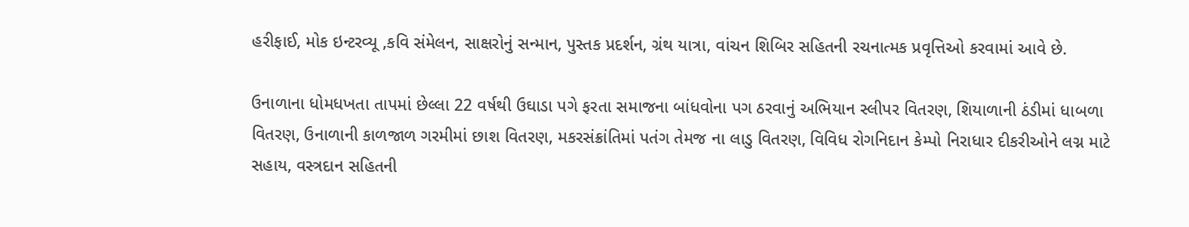હરીફાઈ, મોક ઇન્ટરવ્યૂ ,કવિ સંમેલન, સાક્ષરોનું સન્માન, પુસ્તક પ્રદર્શન, ગ્રંથ યાત્રા, વાંચન શિબિર સહિતની રચનાત્મક પ્રવૃત્તિઓ કરવામાં આવે છે.

ઉનાળાના ધોમધખતા તાપમાં છેલ્લા 22 વર્ષથી ઉઘાડા પગે ફરતા સમાજના બાંધવોના પગ ઠરવાનું અભિયાન સ્લીપર વિતરણ, શિયાળાની ઠંડીમાં ધાબળા વિતરણ, ઉનાળાની કાળજાળ ગરમીમાં છાશ વિતરણ, મકરસંક્રાંતિમાં પતંગ તેમજ ના લાડુ વિતરણ, વિવિધ રોગનિદાન કેમ્પો નિરાધાર દીકરીઓને લગ્ન માટે સહાય, વસ્ત્રદાન સહિતની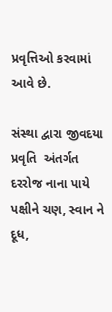પ્રવૃત્તિઓ કરવામાં આવે છે.

સંસ્થા દ્વારા જીવદયા પ્રવૃતિ  અંતર્ગત દરરોજ નાના પાયે પક્ષીને ચણ, સ્વાન ને દૂધ,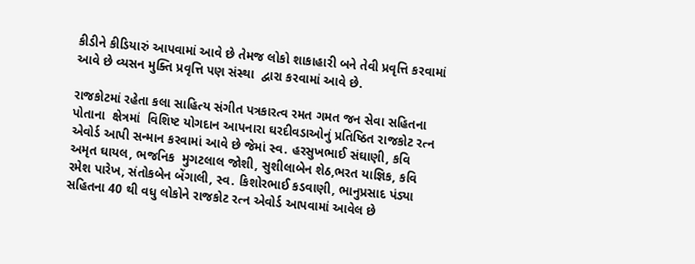કીડીને કીડિયારું આપવામાં આવે છે તેમજ લોકો શાકાહારી બને તેવી પ્રવૃત્તિ કરવામાં આવે છે વ્યસન મુક્તિ પ્રવૃત્તિ પણ સંસ્થા  દ્વારા કરવામાં આવે છે.

રાજકોટમાં રહેતા કલા સાહિત્ય સંગીત પત્રકારત્વ રમત ગમત જન સેવા સહિતના પોતાના  ક્ષેત્રમાં  વિશિષ્ટ યોગદાન આપનારા ઘરદીવડાઓનું પ્રતિષ્ઠિત રાજકોટ રત્ન એવોર્ડ આપી સન્માન કરવામાં આવે છે જેમાં સ્વ. હરસુખભાઈ સંઘાણી, કવિ અમૃત ઘાયલ, ભજનિક  મુગટલાલ જોશી, સુશીલાબેન શેઠ,ભરત યાજ્ઞિક, કવિ રમેશ પારેખ, સંતોકબેન બેંગાલી, સ્વ. કિશોરભાઈ કડવાણી, ભાનુપ્રસાદ પંડ્યા સહિતના 40 થી વધુ લોકોને રાજકોટ રત્ન એવોર્ડ આપવામાં આવેલ છે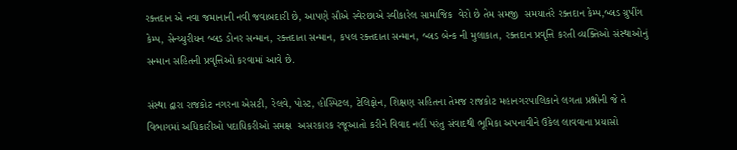રક્તદાન એ નવા જમાનાની નવી જવાબદારી છે, આપણે સૌએ સ્વેરછાએ સ્વીકારેલ સામાજિક  વેરો છે તેમ સમજી  સમયાતંરે રક્તદાન કેમ્પ,બ્લડ ગ્રુપીંગ કેમ્પ, સેન્ચ્યુરીયન બ્લડ ડોનર સન્માન, રક્તદાતા સન્માન, કપલ રક્તદાતા સન્માન, બ્લડ બેન્ક ની મુલાકાત, રક્તદાન પ્રવૃત્તિ કરતી વ્યક્તિઓ સંસ્થાઓનું સન્માન સહિતની પ્રવૃત્તિઓ કરવામાં આવે છે.

સંસ્થા દ્વારા રાજકોટ નગરના એસટી, રેલવે, પોસ્ટ, હોસ્પિટલ, ટેલિફોન, શિક્ષણ સહિતના તેમજ રાજકોટ મહાનગરપાલિકાને લગતા પ્રશ્નોની જે તે વિભાગમાં અધિકારીઓ પદાધિકરીઓ સમક્ષ  અસરકારક રજૂઆતો કરીને વિવાદ નહીં પરંતુ સંવાદથી ભૂમિકા અપનાવીને ઉકેલ લાવવાના પ્રયાસો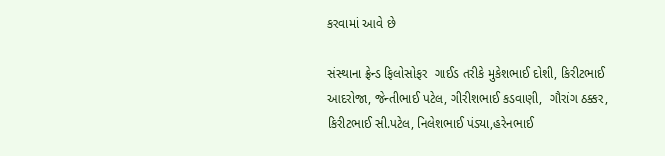કરવામાં આવે છે

સંસ્થાના ફ્રેન્ડ ફિલોસોફર  ગાઈડ તરીકે મુકેશભાઈ દોશી, કિરીટભાઈ આદરોજા, જેન્તીભાઈ પટેલ, ગીરીશભાઈ કડવાણી,  ગૌરાંગ ઠક્કર, કિરીટભાઈ સી.પટેલ, નિલેશભાઈ પંડ્યા,હરેનભાઈ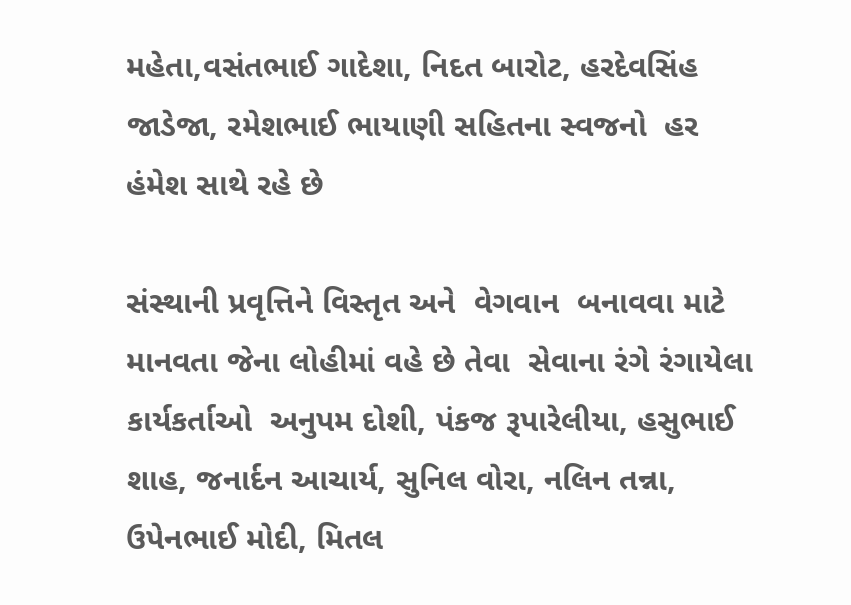મહેતા,વસંતભાઈ ગાદેશા, નિદત બારોટ, હરદેવસિંહ જાડેજા, રમેશભાઈ ભાયાણી સહિતના સ્વજનો  હર હંમેશ સાથે રહે છે

સંસ્થાની પ્રવૃત્તિને વિસ્તૃત અને  વેગવાન  બનાવવા માટે માનવતા જેના લોહીમાં વહે છે તેવા  સેવાના રંગે રંગાયેલા કાર્યકર્તાઓ  અનુપમ દોશી, પંકજ રૂપારેલીયા, હસુભાઈ શાહ, જનાર્દન આચાર્ય, સુનિલ વોરા, નલિન તન્ના, ઉપેનભાઈ મોદી, મિતલ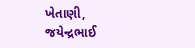ખેતાણી, જયેન્દ્રભાઈ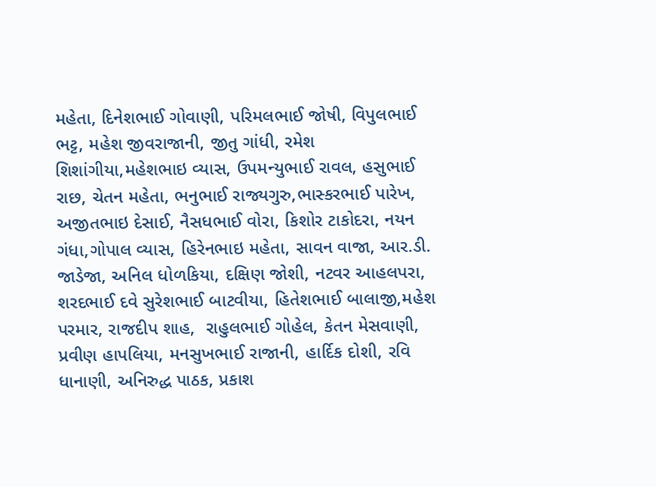મહેતા, દિનેશભાઈ ગોવાણી, પરિમલભાઈ જોષી, વિપુલભાઈ ભટ્ટ, મહેશ જીવરાજાની, જીતુ ગાંધી, રમેશ શિશાંગીયા,મહેશભાઇ વ્યાસ, ઉપમન્યુભાઈ રાવલ, હસુભાઈ રાછ, ચેતન મહેતા, ભનુભાઈ રાજ્યગુરુ,ભાસ્કરભાઈ પારેખ, અજીતભાઇ દેસાઈ, નૈસધભાઈ વોરા, કિશોર ટાકોદરા, નયન ગંધા,ગોપાલ વ્યાસ, હિરેનભાઇ મહેતા, સાવન વાજા, આર.ડી. જાડેજા, અનિલ ધોળકિયા, દક્ષિણ જોશી, નટવર આહલપરા, શરદભાઈ દવે સુરેશભાઈ બાટવીયા, હિતેશભાઈ બાલાજી,મહેશ પરમાર, રાજદીપ શાહ,  રાહુલભાઈ ગોહેલ, કેતન મેસવાણી,  પ્રવીણ હાપલિયા, મનસુખભાઈ રાજાની, હાર્દિક દોશી, રવિ ધાનાણી, અનિરુદ્ધ પાઠક, પ્રકાશ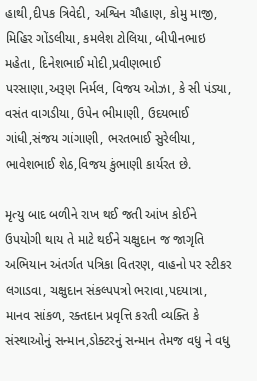હાથી,દીપક ત્રિવેદી, અશ્વિન ચૌહાણ, કોમુ માજી, મિહિર ગોંડલીયા, કમલેશ ટોલિયા, બીપીનભાઇ મહેતા, દિનેશભાઈ મોદી,પ્રવીણભાઈ પરસાણા,અરૂણ નિર્મલ, વિજય ઓઝા, કે સી પંડ્યા, વસંત વાગડીયા, ઉપેન ભીમાણી, ઉદયભાઈ ગાંધી,સંજય ગાંગાણી, ભરતભાઈ સુરેલીયા, ભાવેશભાઈ શેઠ,વિજય કુંભાણી કાર્યરત છે.

મૃત્યુ બાદ બળીને રાખ થઈ જતી આંખ કોઈને ઉપયોગી થાય તે માટે થઈને ચક્ષુદાન જ જાગૃતિ અભિયાન અંતર્ગત પત્રિકા વિતરણ, વાહનો પર સ્ટીકર લગાડવા, ચક્ષુદાન સંકલ્પપત્રો ભરાવા,પદયાત્રા, માનવ સાંકળ, રક્તદાન પ્રવૃત્તિ કરતી વ્યક્તિ કે સંસ્થાઓનું સન્માન,ડોક્ટરનું સન્માન તેમજ વધુ ને વધુ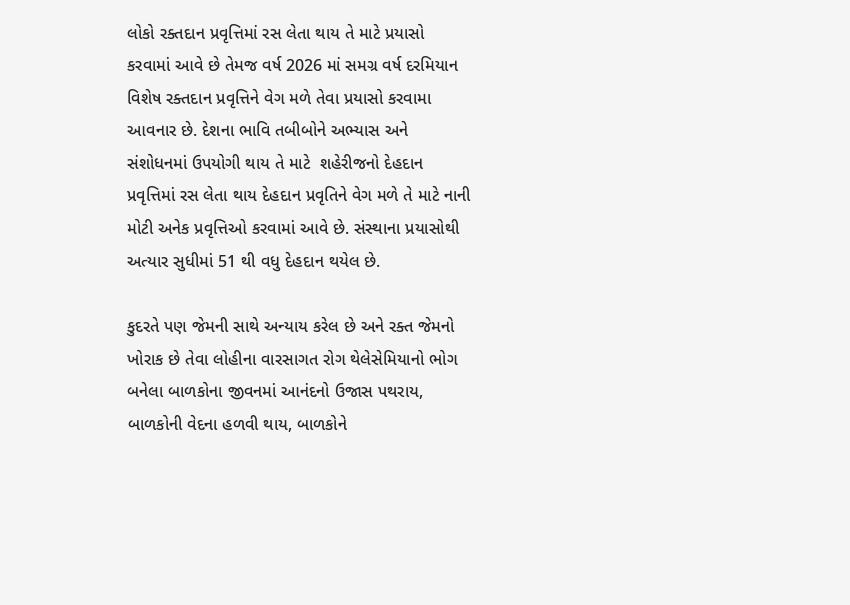લોકો રક્તદાન પ્રવૃત્તિમાં રસ લેતા થાય તે માટે પ્રયાસો કરવામાં આવે છે તેમજ વર્ષ 2026 માં સમગ્ર વર્ષ દરમિયાન વિશેષ રક્તદાન પ્રવૃત્તિને વેગ મળે તેવા પ્રયાસો કરવામા આવનાર છે. દેશના ભાવિ તબીબોને અભ્યાસ અને સંશોધનમાં ઉપયોગી થાય તે માટે  શહેરીજનો દેહદાન પ્રવૃત્તિમાં રસ લેતા થાય દેહદાન પ્રવૃતિને વેગ મળે તે માટે નાની મોટી અનેક પ્રવૃત્તિઓ કરવામાં આવે છે. સંસ્થાના પ્રયાસોથી અત્યાર સુધીમાં 51 થી વધુ દેહદાન થયેલ છે.

કુદરતે પણ જેમની સાથે અન્યાય કરેલ છે અને રક્ત જેમનો ખોરાક છે તેવા લોહીના વારસાગત રોગ થેલેસેમિયાનો ભોગ બનેલા બાળકોના જીવનમાં આનંદનો ઉજાસ પથરાય, બાળકોની વેદના હળવી થાય, બાળકોને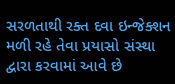સરળતાથી રક્ત દવા ઇન્જેક્શન મળી રહે તેવા પ્રયાસો સંસ્થા દ્વારા કરવામાં આવે છે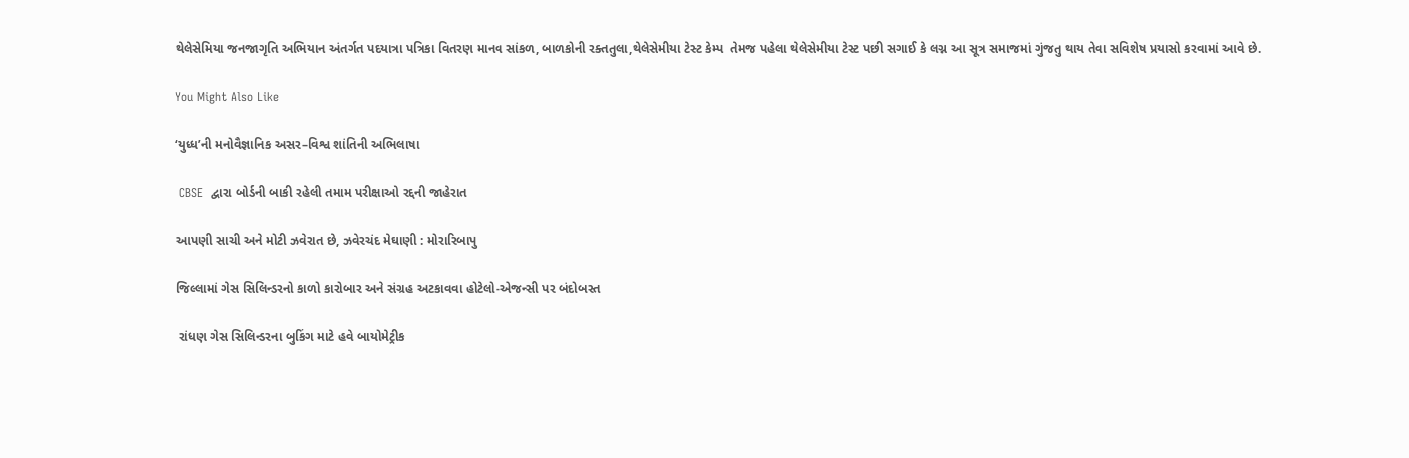થેલેસેમિયા જનજાગૃતિ અભિયાન અંતર્ગત પદયાત્રા પત્રિકા વિતરણ માનવ સાંકળ, બાળકોની રક્તતુલા,થેલેસેમીયા ટેસ્ટ કેમ્પ  તેમજ પહેલા થેલેસેમીયા ટેસ્ટ પછી સગાઈ કે લગ્ન આ સૂત્ર સમાજમાં ગુંજતુ થાય તેવા સવિશેષ પ્રયાસો કરવામાં આવે છે.

You Might Also Like

‘યુધ્ધ’ની મનોવૈજ્ઞાનિક અસર–વિશ્વ શાંતિની અભિલાષા

 CBSE  દ્વારા બોર્ડની બાકી રહેલી તમામ પરીક્ષાઓ રદ્દની જાહેરાત

આપણી સાચી અને મોટી ઝવેરાત છે, ઝવેરચંદ મેઘાણી : મોરારિબાપુ

જિલ્લામાં ગેસ સિલિન્ડરનો કાળો કારોબાર અને સંગ્રહ અટકાવવા હોટેલો-એજન્સી પર બંદોબસ્ત

 રાંધણ ગેસ સિલિન્ડરના બુકિંગ માટે હવે બાયોમેટ્રીક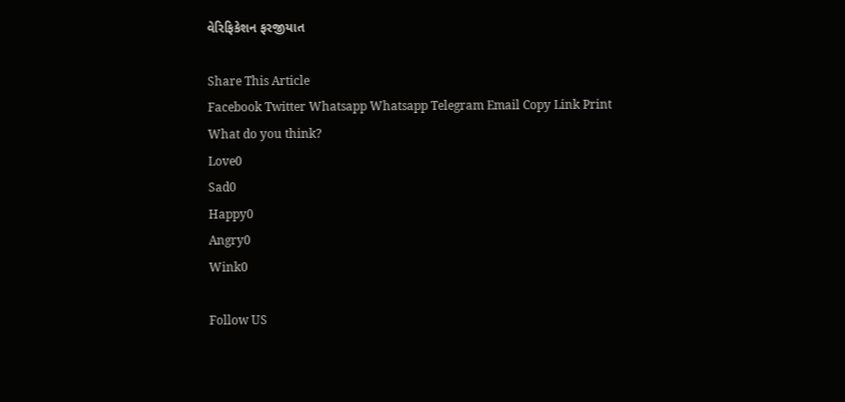વેરિફિકેશન ફરજીયાત

Share This Article
Facebook Twitter Whatsapp Whatsapp Telegram Email Copy Link Print
What do you think?
Love0
Sad0
Happy0
Angry0
Wink0

Follow US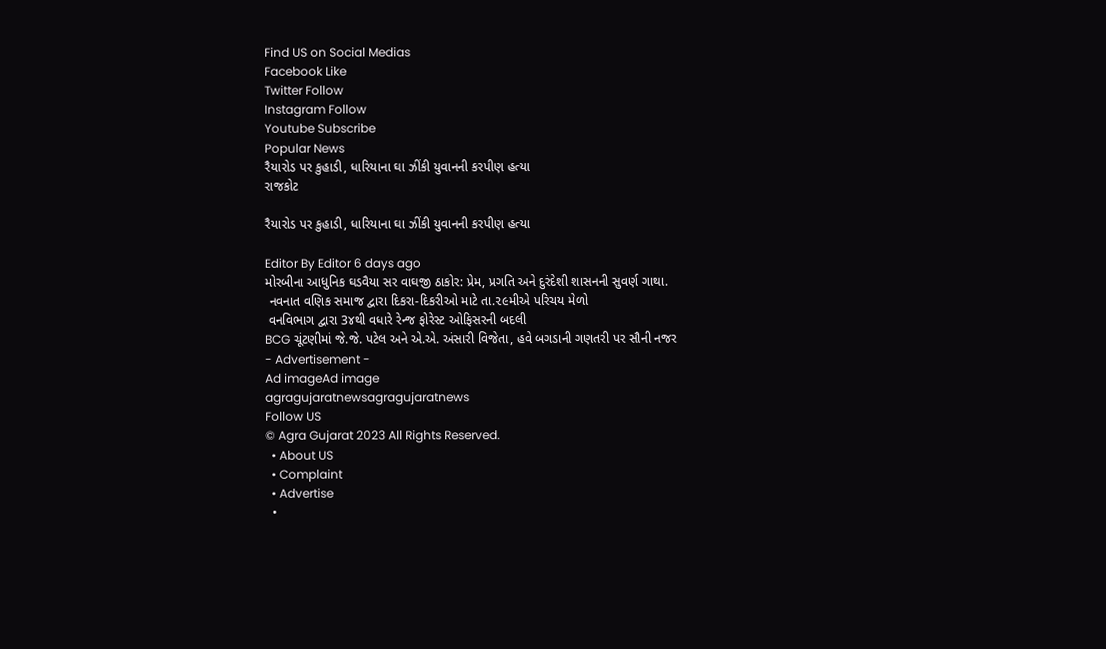Find US on Social Medias
Facebook Like
Twitter Follow
Instagram Follow
Youtube Subscribe
Popular News
રૈયારોડ પર કુહાડી, ધારિયાના ઘા ઝીંકી યુવાનની કરપીણ હત્યા
રાજકોટ

રૈયારોડ પર કુહાડી, ધારિયાના ઘા ઝીંકી યુવાનની કરપીણ હત્યા

Editor By Editor 6 days ago
મોરબીના આધુનિક ઘડવૈયા સર વાઘજી ઠાકોર: પ્રેમ, પ્રગતિ અને દુરંદેશી શાસનની સુવર્ણ ગાથા.
 નવનાત વણિક સમાજ દ્વારા દિકરા-દિકરીઓ માટે તા.૨૯મીએ પરિચય મેળો
 વનવિભાગ દ્વારા 3૪થી વધારે રેન્જ ફોરેસ્ટ ઓફિસરની બદલી
BCG ચૂંટણીમાં જે.જે. પટેલ અને એ.એ. અંસારી વિજેતા, હવે બગડાની ગણતરી પર સૌની નજર
- Advertisement -
Ad imageAd image
agragujaratnewsagragujaratnews
Follow US
© Agra Gujarat 2023 All Rights Reserved.
  • About US
  • Complaint
  • Advertise
  •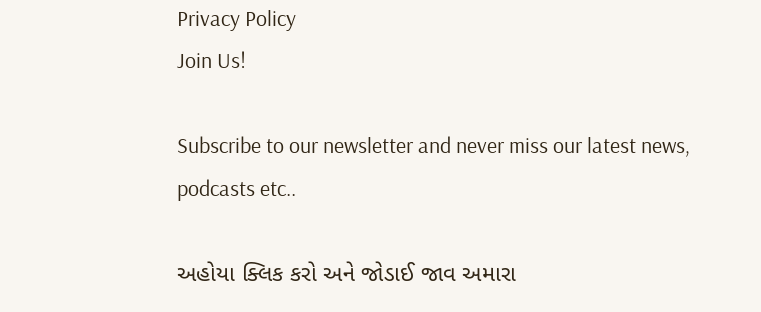Privacy Policy
Join Us!

Subscribe to our newsletter and never miss our latest news, podcasts etc..

અહોયા ક્લિક કરો અને જોડાઈ જાવ અમારા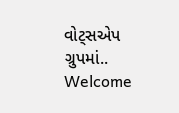વોટ્સએપ ગ્રુપમાં..
Welcome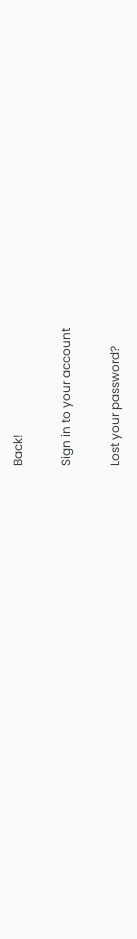Back!

Sign in to your account

Lost your password?